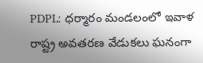PDPL: ధర్మారం మండలంలో ఇవాళ రాష్ట్ర అవతరణ వేడుకలు ఘనంగా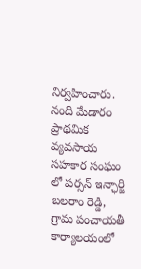నిర్వహించారు. నంది మేడారం ప్రాథమిక వ్యవసాయ సహకార సంఘం లో పర్సన్ ఇన్ఛార్జి బలరాం రెడ్డి, గ్రామ పంచాయతీ కార్యాలయంలో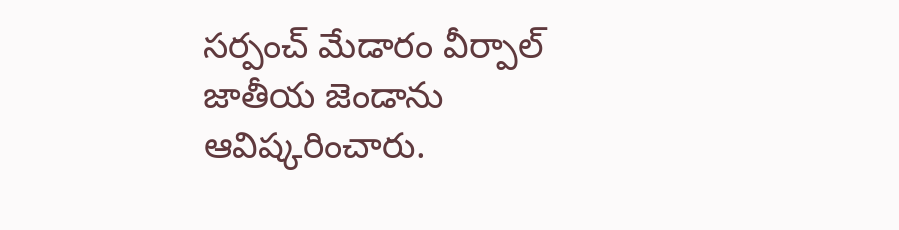సర్పంచ్ మేడారం వీర్పాల్ జాతీయ జెండాను ఆవిష్కరించారు.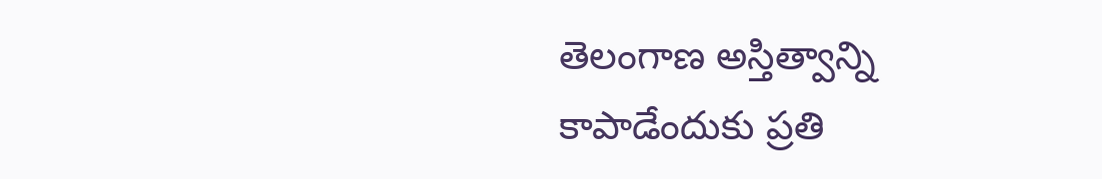తెలంగాణ అస్తిత్వాన్ని కాపాడేందుకు ప్రతి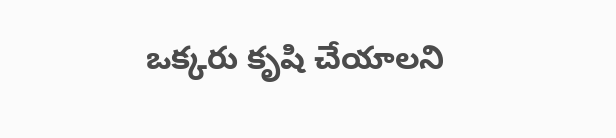ఒక్కరు కృషి చేయాలని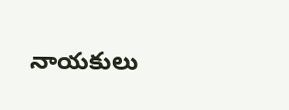నాయకులు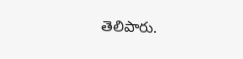తెలిపారు.